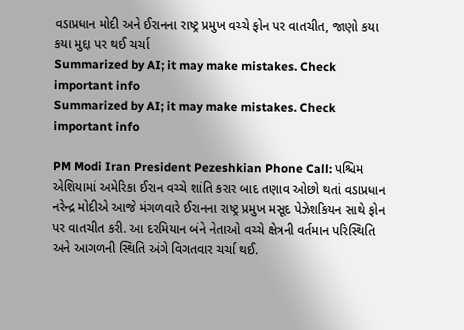વડાપ્રધાન મોદી અને ઈરાનના રાષ્ટ્ર પ્રમુખ વચ્ચે ફોન પર વાતચીત, જાણો કયા કયા મુદ્દા પર થઈ ચર્ચા
Summarized by AI; it may make mistakes. Check important info
Summarized by AI; it may make mistakes. Check important info

PM Modi Iran President Pezeshkian Phone Call: પશ્ચિમ એશિયામાં અમેરિકા ઈરાન વચ્ચે શાંતિ કરાર બાદ તણાવ ઓછો થતાં વડાપ્રધાન નરેન્દ્ર મોદીએ આજે મંગળવારે ઈરાનના રાષ્ટ્ર પ્રમુખ મસૂદ પેઝેશકિયન સાથે ફોન પર વાતચીત કરી. આ દરમિયાન બંને નેતાઓ વચ્ચે ક્ષેત્રની વર્તમાન પરિસ્થિતિ અને આગળની સ્થિતિ અંગે વિગતવાર ચર્ચા થઈ.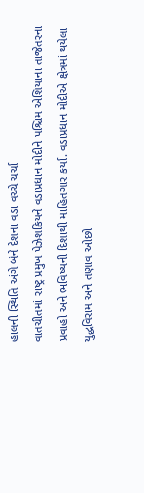હાલની સ્થિતિ અંગે બંને દેશના વડા વચ્ચે ચર્ચા
વાતચીતમાં રાષ્ટ્ર પ્રમુખ પેઝેશકિયને વડાપ્રધાન મોદીને પશ્ચિમ એશિયાના તાજેતરના પ્રવાહો અને ભવિષ્યની દિશાથી માહિતગાર કર્યા. વડાપ્રધાન મોદીએ ક્ષેત્રમાં થયેલા યુદ્ધવિરામ અને તણાવ ઓછો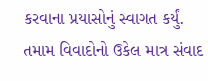કરવાના પ્રયાસોનું સ્વાગત કર્યું.
તમામ વિવાદોનો ઉકેલ માત્ર સંવાદ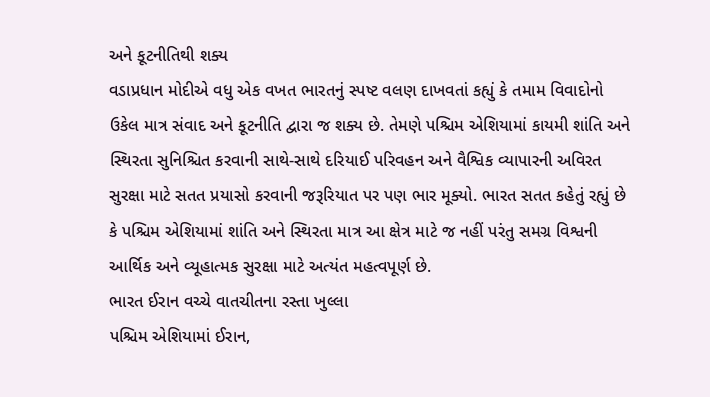અને કૂટનીતિથી શક્ય
વડાપ્રધાન મોદીએ વધુ એક વખત ભારતનું સ્પષ્ટ વલણ દાખવતાં કહ્યું કે તમામ વિવાદોનો ઉકેલ માત્ર સંવાદ અને કૂટનીતિ દ્વારા જ શક્ય છે. તેમણે પશ્ચિમ એશિયામાં કાયમી શાંતિ અને સ્થિરતા સુનિશ્ચિત કરવાની સાથે-સાથે દરિયાઈ પરિવહન અને વૈશ્વિક વ્યાપારની અવિરત સુરક્ષા માટે સતત પ્રયાસો કરવાની જરૂરિયાત પર પણ ભાર મૂક્યો. ભારત સતત કહેતું રહ્યું છે કે પશ્ચિમ એશિયામાં શાંતિ અને સ્થિરતા માત્ર આ ક્ષેત્ર માટે જ નહીં પરંતુ સમગ્ર વિશ્વની આર્થિક અને વ્યૂહાત્મક સુરક્ષા માટે અત્યંત મહત્વપૂર્ણ છે.
ભારત ઈરાન વચ્ચે વાતચીતના રસ્તા ખુલ્લા
પશ્ચિમ એશિયામાં ઈરાન,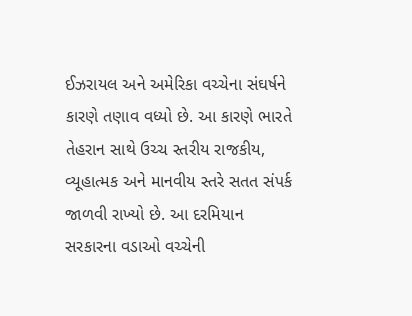ઈઝરાયલ અને અમેરિકા વચ્ચેના સંઘર્ષને કારણે તણાવ વધ્યો છે. આ કારણે ભારતે તેહરાન સાથે ઉચ્ચ સ્તરીય રાજકીય, વ્યૂહાત્મક અને માનવીય સ્તરે સતત સંપર્ક જાળવી રાખ્યો છે. આ દરમિયાન સરકારના વડાઓ વચ્ચેની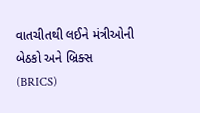વાતચીતથી લઈને મંત્રીઓની બેઠકો અને બ્રિક્સ (BRICS)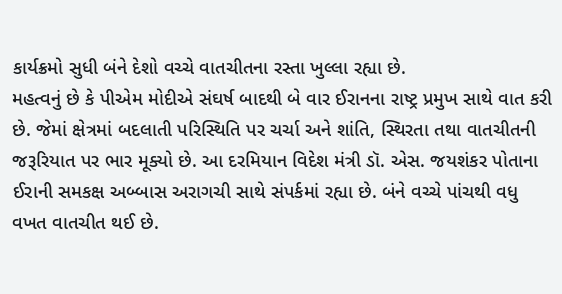કાર્યક્રમો સુધી બંને દેશો વચ્ચે વાતચીતના રસ્તા ખુલ્લા રહ્યા છે.
મહત્વનું છે કે પીએમ મોદીએ સંઘર્ષ બાદથી બે વાર ઈરાનના રાષ્ટ્ર પ્રમુખ સાથે વાત કરી છે. જેમાં ક્ષેત્રમાં બદલાતી પરિસ્થિતિ પર ચર્ચા અને શાંતિ, સ્થિરતા તથા વાતચીતની જરૂરિયાત પર ભાર મૂક્યો છે. આ દરમિયાન વિદેશ મંત્રી ડૉ. એસ. જયશંકર પોતાના ઈરાની સમકક્ષ અબ્બાસ અરાગચી સાથે સંપર્કમાં રહ્યા છે. બંને વચ્ચે પાંચથી વધુ વખત વાતચીત થઈ છે.